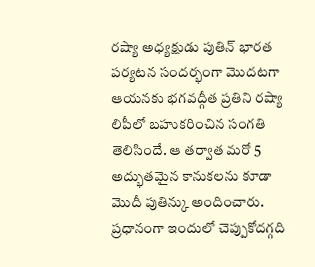రష్యా అధ్యక్షుడు పుతిన్ భారత పర్యటన సందర్భంగా మొదటగా ఆయనకు భగవద్గీత ప్రతిని రష్యా లిపీలో బహుకరించిన సంగతి తెలిసిందే. ఆ తర్వాత మరో 5 అద్భుతమైన కానుకలను కూడా మొదీ పుతిన్కు అందించారు. ప్రధానంగా ఇందులో చెప్పుకోదగ్గది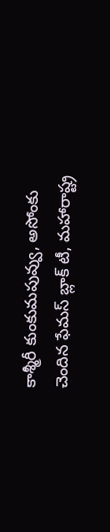కాశ్మీరీ కుంకుమపువ్వు, అసోంకు చెందిన ఫేమస్ బ్లాక్ టీ, మహారాష్ట్ర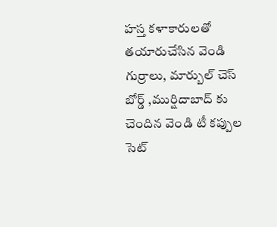హస్త కళాకారులతో తయారుచేసిన వెండి గుర్రాలు, మార్బుల్ చెస్ బోర్డ్ ,ముర్షిదాబాద్ కు చెందిన వెండి టీ కప్పుల సెట్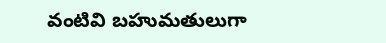వంటివి బహుమతులుగా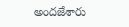అందజేశారు